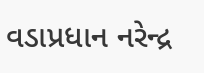વડાપ્રધાન નરેન્દ્ર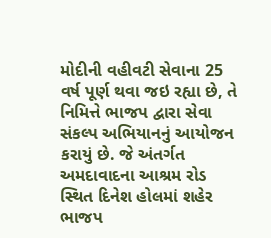મોદીની વહીવટી સેવાના 25 વર્ષ પૂર્ણ થવા જઇ રહ્યા છે, તે નિમિત્તે ભાજપ દ્વારા સેવા સંકલ્પ અભિયાનનું આયોજન કરાયું છે. જે અંતર્ગત અમદાવાદના આશ્રમ રોડ સ્થિત દિનેશ હોલમાં શહેર ભાજપ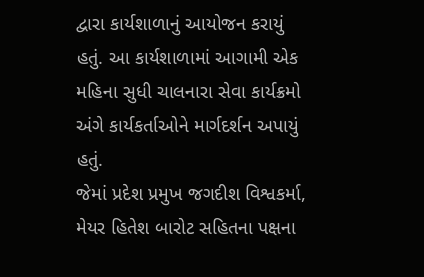દ્વારા કાર્યશાળાનું આયોજન કરાયું હતું. આ કાર્યશાળામાં આગામી એક મહિના સુધી ચાલનારા સેવા કાર્યક્રમો અંગે કાર્યકર્તાઓને માર્ગદર્શન અપાયું હતું.
જેમાં પ્રદેશ પ્રમુખ જગદીશ વિશ્વકર્મા, મેયર હિતેશ બારોટ સહિતના પક્ષના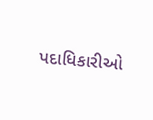પદાધિકારીઓ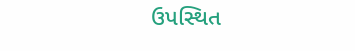ઉપસ્થિત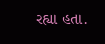રહ્યા હતા.